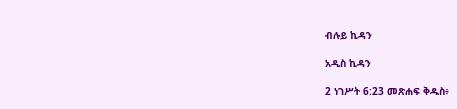ብሉይ ኪዳን

አዲስ ኪዳን

2 ነገሥት 6:23 መጽሐፍ ቅዱስ፥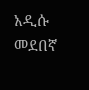አዲሱ መደበኛ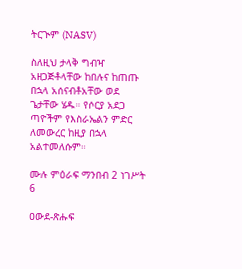ትርጒም (NASV)

ስለዚህ ታላቅ ግብዣ አዘጋጅቶላቸው ከበሉና ከጠጡ በኋላ አሰናብቶአቸው ወደ ጌታቸው ሄዱ። የሶርያ አደጋ ጣዮችም የእስራኤልን ምድር ለመውረር ከዚያ በኋላ አልተመለሱም።

ሙሉ ምዕራፍ ማንበብ 2 ነገሥት 6

ዐውደ-ጽሑፍ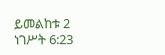ይመልከቱ 2 ነገሥት 6:23